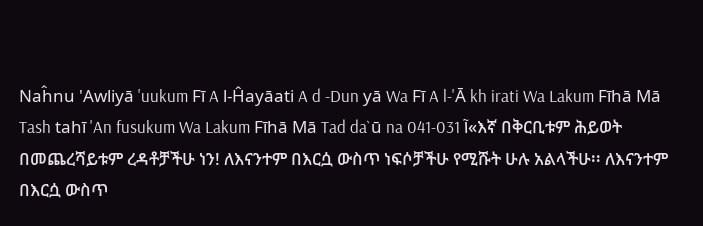Naĥnu 'Awliyā 'uukum Fī A l-Ĥayāati A d -Dun yā Wa Fī A l-'Ā kh irati Wa Lakum Fīhā Mā Tash tahī 'An fusukum Wa Lakum Fīhā Mā Tad da`ū na 041-031 آ«እኛ በቅርቢቱም ሕይወት በመጨረሻይቱም ረዳቶቻችሁ ነን! ለእናንተም በእርሷ ውስጥ ነፍሶቻችሁ የሚሹት ሁሉ አልላችሁ፡፡ ለእናንተም በእርሷ ውስጥ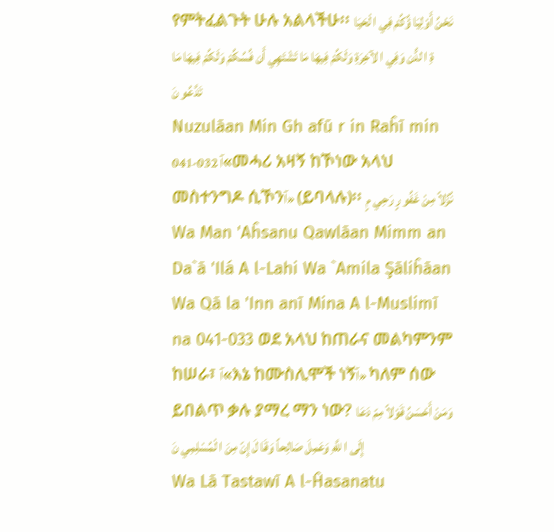የምትፈልጉት ሁሉ አልላችሁ፡፡ نَحْنُ أَوْلِيَا ؤُكُمْ فِي ا لْحَيَا ةِ ا لدُّن وَفِي ا لآخِرَةِ وَلَكُمْ فِيهَا مَا تَشْتَهِي أَن فُسُكُمْ وَلَكُمْ فِيهَا مَا تَدَّعُو نَ
Nuzulāan Min Gh afū r in Raĥī min 041-032 آ«መሓሪ አዛኝ ከኾነው አላህ መስተንግዶ ሲኾንآ» (ይባላሉ)፡፡ نُزُلاً مِنْ غَفُو رٍ رَحِي مٍ
Wa Man 'Aĥsanu Qawlāan Mimm an Da`ā 'Ilá A l-Lahi Wa `Amila Şāliĥāan Wa Qā la 'Inn anī Mina A l-Muslimī na 041-033 ወደ አላህ ከጠራና መልካምንም ከሠራ፣ آ«እኔ ከሙስሊሞች ነኝآ» ካለም ሰው ይበልጥ ቃሉ ያማረ ማን ነው? وَمَنْ أَحْسَنُ قَوْلاً مِمّ دَعَا إِلَى ا للَّهِ وَعَمِلَ صَالِحاً وَقَا لَ إِنّ مِنَ ا لْمُسْلِمِي نَ
Wa Lā Tastawī A l-Ĥasanatu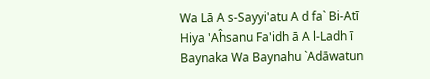Wa Lā A s-Sayyi'atu A d fa` Bi-Atī Hiya 'Aĥsanu Fa'idh ā A l-Ladh ī Baynaka Wa Baynahu `Adāwatun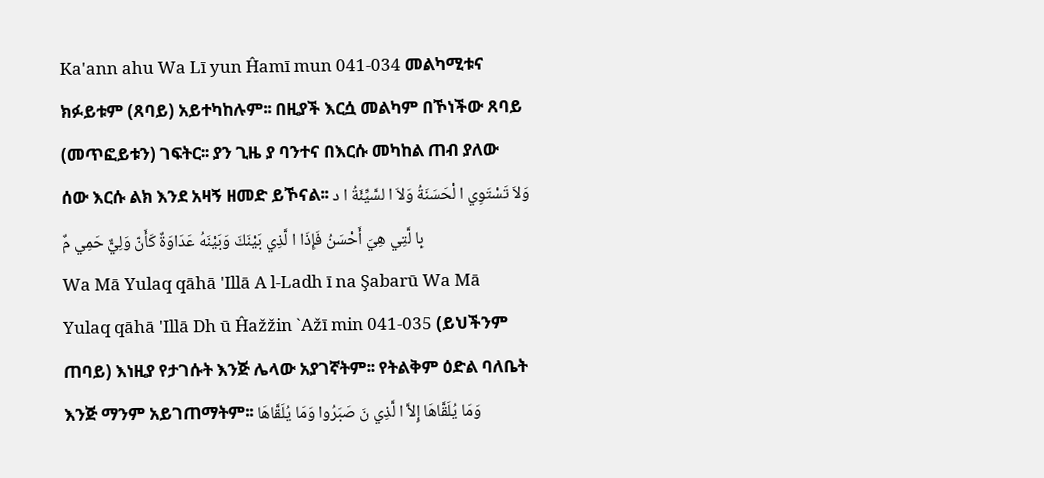Ka'ann ahu Wa Lī yun Ĥamī mun 041-034 መልካሚቱና ክፉይቱም (ጸባይ) አይተካከሉም፡፡ በዚያች እርሷ መልካም በኾነችው ጸባይ (መጥፎይቱን) ገፍትር፡፡ ያን ጊዜ ያ ባንተና በእርሱ መካከል ጠብ ያለው ሰው እርሱ ልክ እንደ አዛኝ ዘመድ ይኾናል፡፡ وَلاَ تَسْتَوِي ا لْحَسَنَةُ وَلاَ ا لسَّيِّئَةُ ا د بِا لَّتِي هِيَ أَحْسَنُ فَإِذَا ا لَّذِي بَيْنَكَ وَبَيْنَهُ عَدَاوَةٌ كَأَنّ وَلِيٌّ حَمِي مٌ
Wa Mā Yulaq qāhā 'Illā A l-Ladh ī na Şabarū Wa Mā Yulaq qāhā 'Illā Dh ū Ĥažžin `Ažī min 041-035 (ይህችንም ጠባይ) እነዚያ የታገሱት እንጅ ሌላው አያገኛትም፡፡ የትልቅም ዕድል ባለቤት እንጅ ማንም አይገጠማትም፡፡ وَمَا يُلَقَّاهَا إِلاَّ ا لَّذِي نَ صَبَرُوا وَمَا يُلَقَّاهَا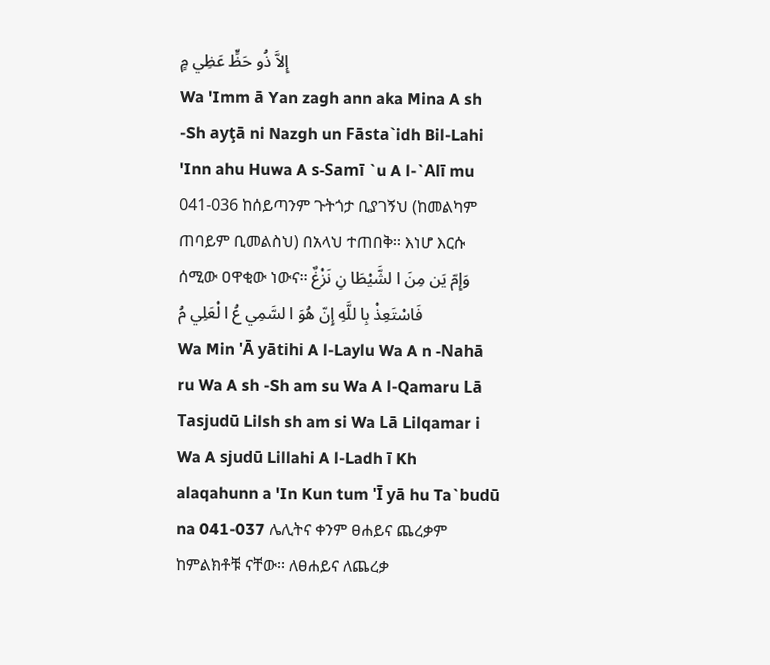إِلاَّ ذُو حَظٍّ عَظِي مٍ
Wa 'Imm ā Yan zagh ann aka Mina A sh -Sh ayţā ni Nazgh un Fāsta`idh Bil-Lahi 'Inn ahu Huwa A s-Samī `u A l-`Alī mu 041-036 ከሰይጣንም ጉትጎታ ቢያገኝህ (ከመልካም ጠባይም ቢመልስህ) በአላህ ተጠበቅ፡፡ እነሆ እርሱ ሰሚው ዐዋቂው ነውና፡፡ وَإِمّ يَن مِنَ ا لشَّيْطَا نِ نَزْغٌ فَاسْتَعِذْ بِا للَّهِ إِنّ هُوَ ا لسَّمِي عُ ا لْعَلِي مُ
Wa Min 'Ā yātihi A l-Laylu Wa A n -Nahā ru Wa A sh -Sh am su Wa A l-Qamaru Lā Tasjudū Lilsh sh am si Wa Lā Lilqamar i Wa A sjudū Lillahi A l-Ladh ī Kh alaqahunn a 'In Kun tum 'Ī yā hu Ta`budū na 041-037 ሌሊትና ቀንም ፀሐይና ጨረቃም ከምልክቶቹ ናቸው፡፡ ለፀሐይና ለጨረቃ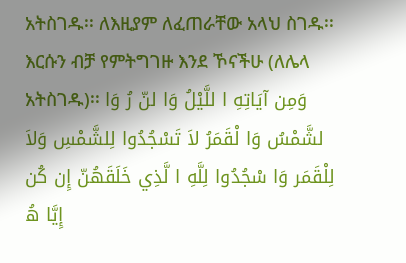አትስገዱ፡፡ ለእዚያም ለፈጠራቸው አላህ ስገዱ፡፡ እርሱን ብቻ የምትግገዙ እንደ ኾናችሁ (ለሌላ አትስገዱ)፡፡ وَمِن آيَاتِهِ ا للَّيْلُ وَا لنّ رُ وَا لشَّمْسُ وَا لْقَمَرُ لاَ تَسْجُدُوا لِلشَّمْسِ وَلاَ لِلْقَمَر وَا سْجُدُوا لِلَّهِ ا لَّذِي خَلَقَهُنّ إِن كُن إِيَّا هُ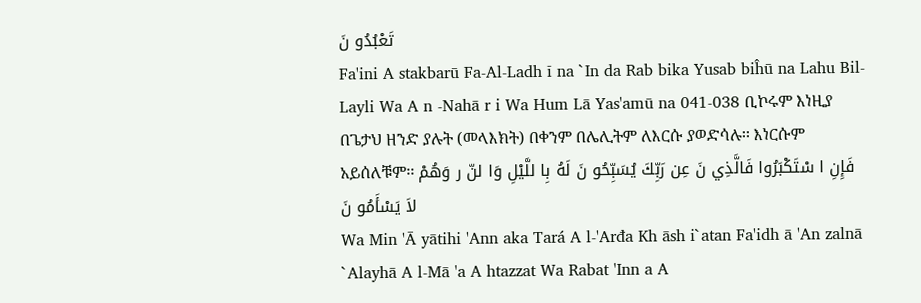تَعْبُدُو نَ
Fa'ini A stakbarū Fa-Al-Ladh ī na `In da Rab bika Yusab biĥū na Lahu Bil-Layli Wa A n -Nahā r i Wa Hum Lā Yas'amū na 041-038 ቢኮሩም እነዚያ በጌታህ ዘንድ ያሉት (መላእክት) በቀንም በሌሊትም ለእርሱ ያወድሳሉ፡፡ እነርሱም አይሰለቹም፡፡ فَإِنِ ا سْتَكْبَرُوا فَالَّذِي نَ عِن رَبِّكَ يُسَبِّحُو نَ لَهُ بِا للَّيْلِ وَا لنّ ر وَهُمْ لاَ يَسْأَمُو نَ
Wa Min 'Ā yātihi 'Ann aka Tará A l-'Arđa Kh āsh i`atan Fa'idh ā 'An zalnā `Alayhā A l-Mā 'a A htazzat Wa Rabat 'Inn a A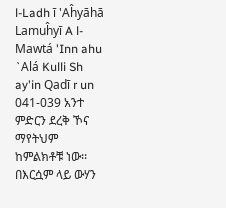l-Ladh ī 'Aĥyāhā Lamuĥyī A l-Mawtá 'Inn ahu `Alá Kulli Sh ay'in Qadī r un 041-039 አንተ ምድርን ደረቅ ኾና ማየትህም ከምልክቶቹ ነው፡፡ በእርሷም ላይ ውሃን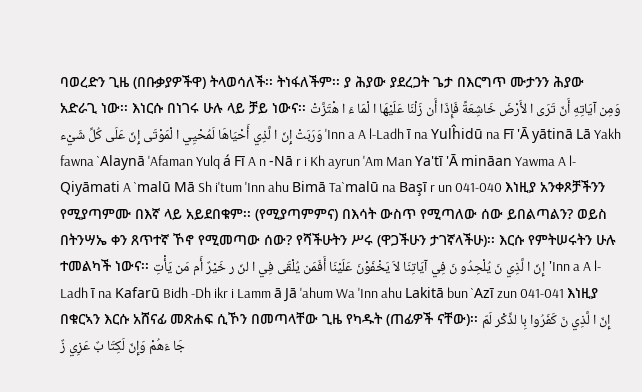ባወረድን ጊዜ (በቡቃያዎችዋ) ትላወሳለች፡፡ ትነፋለችም፡፡ ያ ሕያው ያደረጋት ጌታ በእርግጥ ሙታንን ሕያው አድራጊ ነው፡፡ እነርሱ በነገሩ ሁሉ ላይ ቻይ ነውና፡፡ وَمِن آيَاتِهِ أَنّ تَرَى ا لأَرْضَ خَاشِعَةً فَإِذَا أَن زَلْنَا عَلَيْهَا ا لْمَا ءَ ا هْتَزَّتْ وَرَبَتْ إِنّ ا لَّذِي أَحْيَاهَا لَمُحْيِي ا لْمَوْتَى إِنّ عَلَى كُلِّ شَيْء 'Inn a A l-Ladh ī na Yulĥidū na Fī 'Ā yātinā Lā Yakh fawna `Alaynā 'Afaman Yulq á Fī A n -Nā r i Kh ayrun 'Am Man Ya'tī 'Ā mināan Yawma A l-Qiyāmati A `malū Mā Sh i'tum 'Inn ahu Bimā Ta`malū na Başī r un 041-040 እነዚያ አንቀጾቻችንን የሚያጣምሙ በእኛ ላይ አይደበቁም፡፡ (የሚያጣምምና) በእሳት ውስጥ የሚጣለው ሰው ይበልጣልን? ወይስ በትንሣኤ ቀን ጸጥተኛ ኾኖ የሚመጣው ሰው? የሻችሁትን ሥሩ (ዋጋችሁን ታገኛላችሁ)፡፡ እርሱ የምትሠሩትን ሁሉ ተመልካች ነውና፡፡ إِنّ ا لَّذِي نَ يُلْحِدُو نَ فِي آيَاتِنَا لاَ يَخْفَوْنَ عَلَيْنَا أَفَمَن يُلْقَى فِي ا لنّ ر خَيْرٌ أَم مَن يَأْتِ'Inn a A l-Ladh ī na Kafarū Bidh -Dh ikr i Lamm ā Jā 'ahum Wa 'Inn ahu Lakitā bun `Azī zun 041-041 እነዚያ በቁርኣን እርሱ አሸናፊ መጽሐፍ ሲኾን በመጣላቸው ጊዜ የካዱት (ጠፊዎች ናቸው)፡፡ إِنّ ا لَّذِي نَ كَفَرُوا بِا لذِّكْر لَمّ جَا ءَهُمْ وَإِنّ لَكِتَا بٌ عَزِي زٌ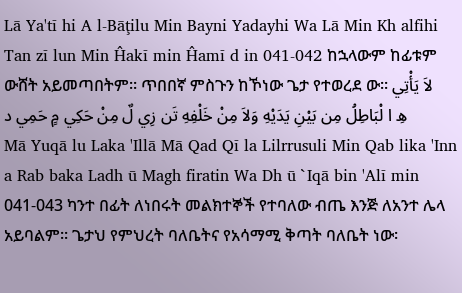Lā Ya'tī hi A l-Bāţilu Min Bayni Yadayhi Wa Lā Min Kh alfihi Tan zī lun Min Ĥakī min Ĥamī d in 041-042 ከኋላውም ከፊቱም ውሸት አይመጣበትም፡፡ ጥበበኛ ምስጉን ከኾነው ጌታ የተወረደ ው፡፡ لاَ يَأْتِي هِ ا لْبَاطِلُ مِن بَيْنِ يَدَيْهِ وَلاَ مِنْ خَلْفِهِ تَن زِي لٌ مِنْ حَكِي مٍ حَمِي د
Mā Yuqā lu Laka 'Illā Mā Qad Qī la Lilrrusuli Min Qab lika 'Inn a Rab baka Ladh ū Magh firatin Wa Dh ū `Iqā bin 'Alī min 041-043 ካንተ በፊት ለነበሩት መልክተኞች የተባለው ብጤ እንጅ ለአንተ ሌላ አይባልም፡፡ ጌታህ የምህረት ባለቤትና የአሳማሚ ቅጣት ባለቤት ነው፡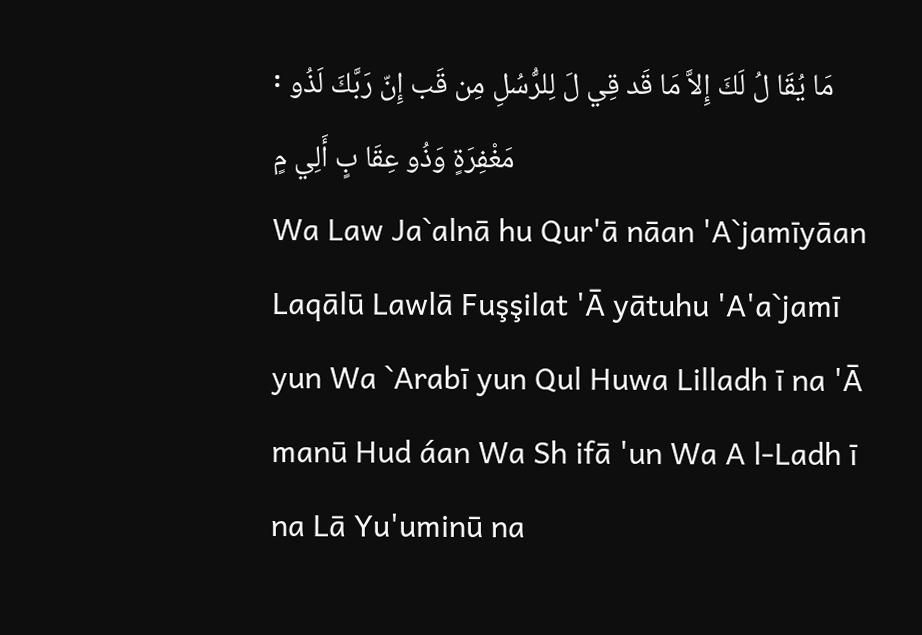፡ مَا يُقَا لُ لَكَ إِلاَّ مَا قَد قِي لَ لِلرُّسُلِ مِن قَب إِنّ رَبَّكَ لَذُو مَغْفِرَةٍ وَذُو عِقَا بٍ أَلِي مٍ
Wa Law Ja`alnā hu Qur'ā nāan 'A`jamīyāan Laqālū Lawlā Fuşşilat 'Ā yātuhu 'A'a`jamī yun Wa `Arabī yun Qul Huwa Lilladh ī na 'Ā manū Hud áan Wa Sh ifā 'un Wa A l-Ladh ī na Lā Yu'uminū na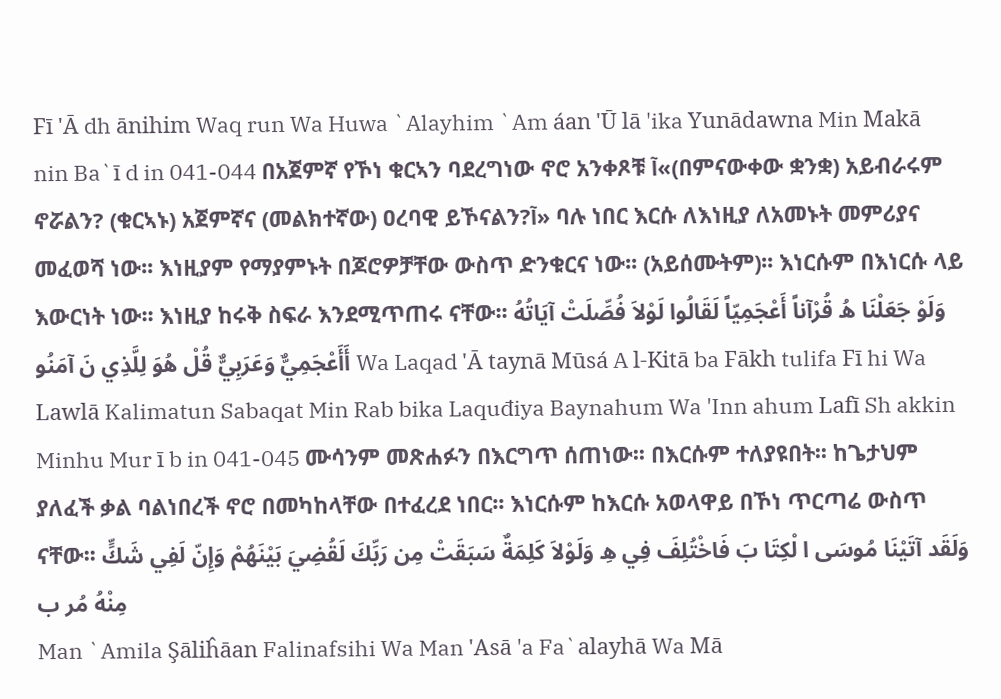Fī 'Ā dh ānihim Waq run Wa Huwa `Alayhim `Am áan 'Ū lā 'ika Yunādawna Min Makā nin Ba`ī d in 041-044 በአጀምኛ የኾነ ቁርኣን ባደረግነው ኖሮ አንቀጾቹ آ«(በምናውቀው ቋንቋ) አይብራሩም ኖሯልን? (ቁርኣኑ) አጀምኛና (መልክተኛው) ዐረባዊ ይኾናልን?آ» ባሉ ነበር እርሱ ለእነዚያ ለአመኑት መምሪያና መፈወሻ ነው፡፡ እነዚያም የማያምኑት በጆሮዎቻቸው ውስጥ ድንቁርና ነው፡፡ (አይሰሙትም)፡፡ እነርሱም በእነርሱ ላይ እውርነት ነው፡፡ እነዚያ ከሩቅ ስፍራ እንደሚጥጠሩ ናቸው፡፡ وَلَوْ جَعَلْنَا هُ قُرْآناً أَعْجَمِيّاً لَقَالُوا لَوْلاَ فُصِّلَتْ آيَاتُهُ أَأَعْجَمِيٌّ وَعَرَبِيٌّ قُلْ هُوَ لِلَّذِي نَ آمَنُو Wa Laqad 'Ā taynā Mūsá A l-Kitā ba Fākh tulifa Fī hi Wa Lawlā Kalimatun Sabaqat Min Rab bika Laquđiya Baynahum Wa 'Inn ahum Lafī Sh akkin Minhu Mur ī b in 041-045 ሙሳንም መጽሐፉን በእርግጥ ሰጠነው፡፡ በእርሱም ተለያዩበት፡፡ ከጌታህም ያለፈች ቃል ባልነበረች ኖሮ በመካከላቸው በተፈረደ ነበር፡፡ እነርሱም ከእርሱ አወላዋይ በኾነ ጥርጣሬ ውስጥ ናቸው፡፡ وَلَقَد آتَيْنَا مُوسَى ا لْكِتَا بَ فَاخْتُلِفَ فِي هِ وَلَوْلاَ كَلِمَةٌ سَبَقَتْ مِن رَبِّكَ لَقُضِيَ بَيْنَهُمْ وَإِنّ لَفِي شَكٍّ مِنْهُ مُر ب
Man `Amila Şāliĥāan Falinafsihi Wa Man 'Asā 'a Fa`alayhā Wa Mā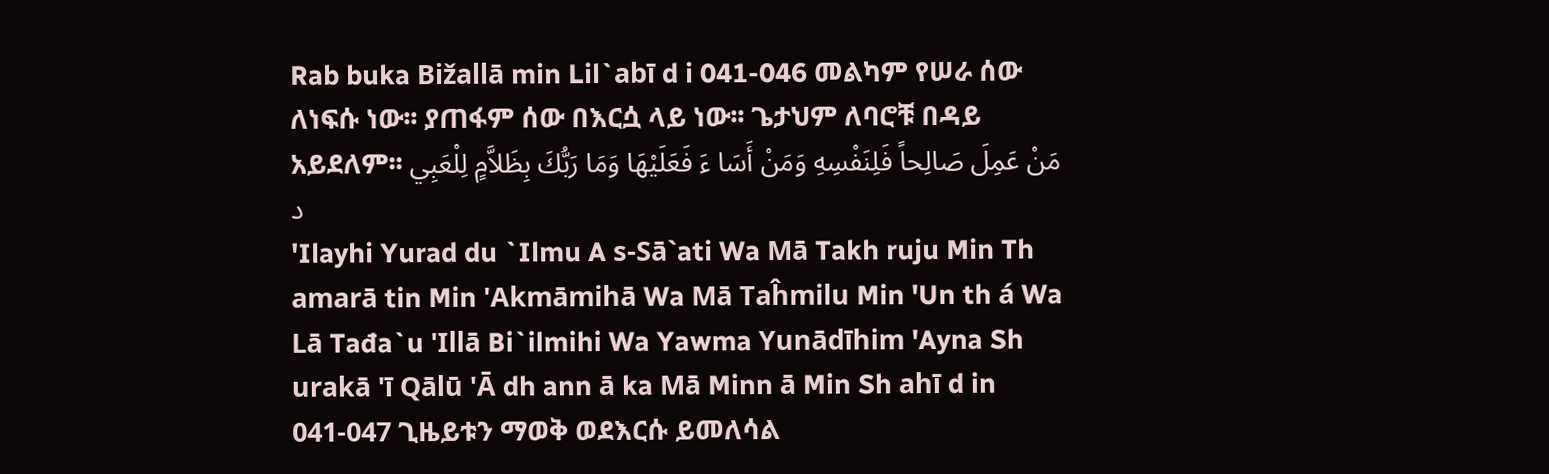Rab buka Bižallā min Lil`abī d i 041-046 መልካም የሠራ ሰው ለነፍሱ ነው፡፡ ያጠፋም ሰው በእርሷ ላይ ነው፡፡ ጌታህም ለባሮቹ በዳይ አይደለም፡፡ مَنْ عَمِلَ صَالِحاً فَلِنَفْسِهِ وَمَنْ أَسَا ءَ فَعَلَيْهَا وَمَا رَبُّكَ بِظَلاَّمٍ لِلْعَبِي د
'Ilayhi Yurad du `Ilmu A s-Sā`ati Wa Mā Takh ruju Min Th amarā tin Min 'Akmāmihā Wa Mā Taĥmilu Min 'Un th á Wa Lā Tađa`u 'Illā Bi`ilmihi Wa Yawma Yunādīhim 'Ayna Sh urakā 'ī Qālū 'Ā dh ann ā ka Mā Minn ā Min Sh ahī d in 041-047 ጊዜይቱን ማወቅ ወደእርሱ ይመለሳል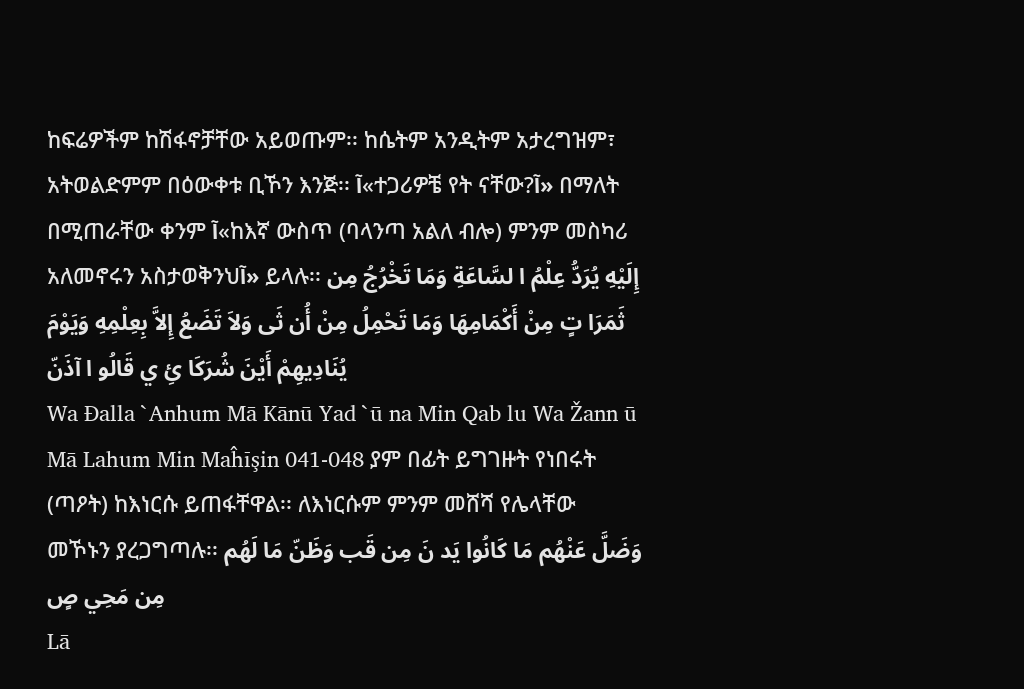ከፍሬዎችም ከሽፋኖቻቸው አይወጡም፡፡ ከሴትም አንዲትም አታረግዝም፣ አትወልድምም በዕውቀቱ ቢኾን እንጅ፡፡ آ«ተጋሪዎቼ የት ናቸው?آ» በማለት በሚጠራቸው ቀንም آ«ከእኛ ውስጥ (ባላንጣ አልለ ብሎ) ምንም መስካሪ አለመኖሩን አስታወቅንህآ» ይላሉ፡፡ إِلَيْهِ يُرَدُّ عِلْمُ ا لسَّاعَةِ وَمَا تَخْرُجُ مِن ثَمَرَا تٍ مِنْ أَكْمَامِهَا وَمَا تَحْمِلُ مِنْ أُن ثَى وَلاَ تَضَعُ إِلاَّ بِعِلْمِهِ وَيَوْمَ يُنَادِيهِمْ أَيْنَ شُرَكَا ئِ ي قَالُو ا آذَنّ
Wa Đalla `Anhum Mā Kānū Yad `ū na Min Qab lu Wa Žann ū Mā Lahum Min Maĥīşin 041-048 ያም በፊት ይግገዙት የነበሩት (ጣዖት) ከእነርሱ ይጠፋቸዋል፡፡ ለእነርሱም ምንም መሸሻ የሌላቸው መኾኑን ያረጋግጣሉ፡፡ وَضَلَّ عَنْهُم مَا كَانُوا يَد نَ مِن قَب وَظَنّ مَا لَهُم مِن مَحِي صٍ
Lā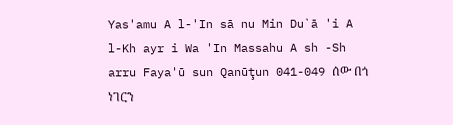Yas'amu A l-'In sā nu Min Du`ā 'i A l-Kh ayr i Wa 'In Massahu A sh -Sh arru Faya'ū sun Qanūţun 041-049 ሰው በጎ ነገርን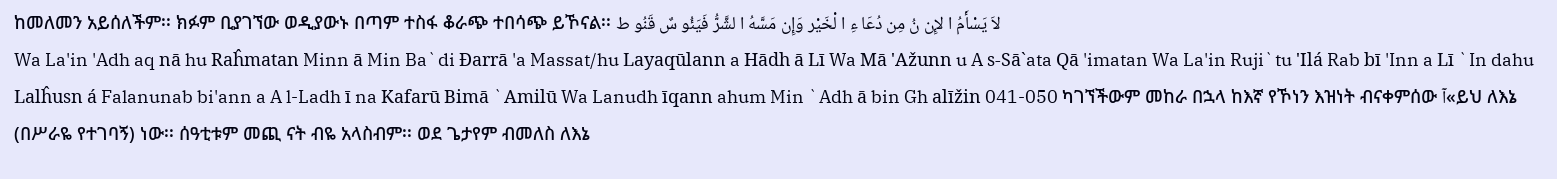ከመለመን አይሰለችም፡፡ ክፉም ቢያገኘው ወዲያውኑ በጣም ተስፋ ቆራጭ ተበሳጭ ይኾናል፡፡ لاَ يَسْأَمُ ا لإِن نُ مِن دُعَا ءِ ا لْخَيْر وَإِن مَسَّهُ ا لشَّرُّ فَيَئُو سٌ قَنُو ط
Wa La'in 'Adh aq nā hu Raĥmatan Minn ā Min Ba`di Đarrā 'a Massat/hu Layaqūlann a Hādh ā Lī Wa Mā 'Ažunn u A s-Sā`ata Qā 'imatan Wa La'in Ruji`tu 'Ilá Rab bī 'Inn a Lī `In dahu Lalĥusn á Falanunab bi'ann a A l-Ladh ī na Kafarū Bimā `Amilū Wa Lanudh īqann ahum Min `Adh ā bin Gh alīžin 041-050 ካገኘችውም መከራ በኋላ ከእኛ የኾነን እዝነት ብናቀምሰው آ«ይህ ለእኔ (በሥራዬ የተገባኝ) ነው፡፡ ሰዓቲቱም መጪ ናት ብዬ አላስብም፡፡ ወደ ጌታየም ብመለስ ለእኔ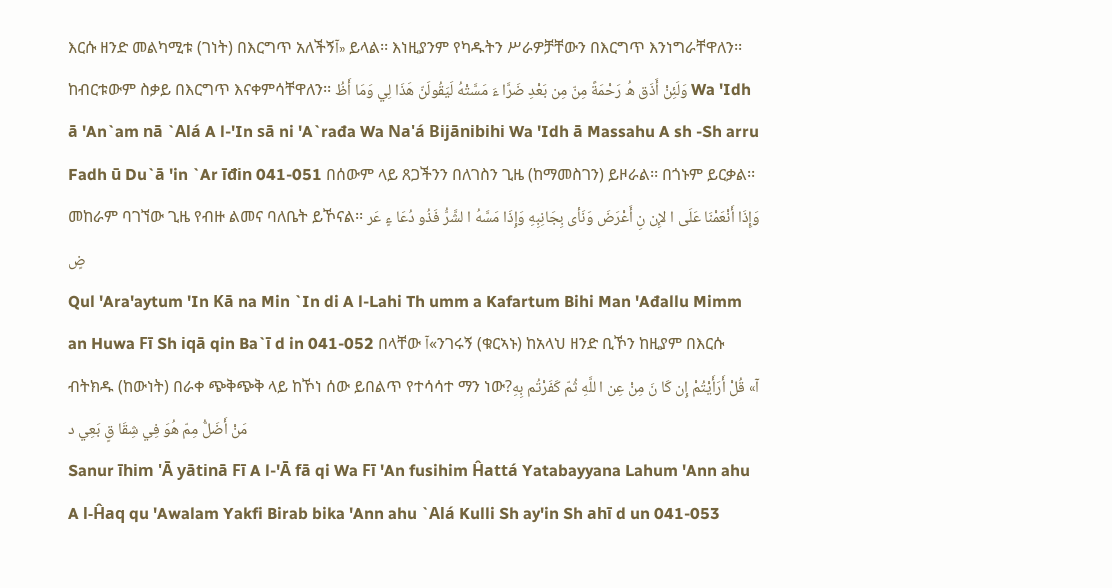እርሱ ዘንድ መልካሚቱ (ገነት) በእርግጥ አለችኝآ» ይላል፡፡ እነዚያንም የካዱትን ሥራዎቻቸውን በእርግጥ እንነግራቸዋለን፡፡ ከብርቱውም ስቃይ በእርግጥ እናቀምሳቸዋለን፡፡ وَلَئِنْ أَذَق هُ رَحْمَةً مِنّ مِن بَعْدِ ضَرَّا ءَ مَسَّتْهُ لَيَقُولَنّ هَذَا لِي وَمَا أَظُ Wa 'Idh ā 'An`am nā `Alá A l-'In sā ni 'A`rađa Wa Na'á Bijānibihi Wa 'Idh ā Massahu A sh -Sh arru Fadh ū Du`ā 'in `Ar īđin 041-051 በሰውም ላይ ጸጋችንን በለገስን ጊዜ (ከማመስገን) ይዞራል፡፡ በጎኑም ይርቃል፡፡ መከራም ባገኘው ጊዜ የብዙ ልመና ባለቤት ይኾናል፡፡ وَإِذَا أَنْعَمْنَا عَلَى ا لإِن نِ أَعْرَضَ وَنَأى بِجَانِبِهِ وَإِذَا مَسَّهُ ا لشَّرُّ فَذُو دُعَا ءٍ عَر ضٍ
Qul 'Ara'aytum 'In Kā na Min `In di A l-Lahi Th umm a Kafartum Bihi Man 'Ađallu Mimm an Huwa Fī Sh iqā qin Ba`ī d in 041-052 በላቸው آ«ንገሩኝ (ቁርኣኑ) ከአላህ ዘንድ ቢኾን ከዚያም በእርሱ ብትክዱ (ከውነት) በራቀ ጭቅጭቅ ላይ ከኾነ ሰው ይበልጥ የተሳሳተ ማን ነው?آ» قُلْ أَرَأَيْتُمْ إِن كَا نَ مِنْ عِن ا للَّهِ ثُمّ كَفَرْتُم بِهِ مَنْ أَضَلُّ مِمّ هُوَ فِي شِقَا قٍ بَعِي د
Sanur īhim 'Ā yātinā Fī A l-'Ā fā qi Wa Fī 'An fusihim Ĥattá Yatabayyana Lahum 'Ann ahu A l-Ĥaq qu 'Awalam Yakfi Birab bika 'Ann ahu `Alá Kulli Sh ay'in Sh ahī d un 041-053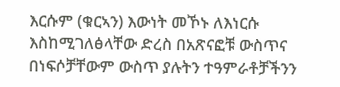እርሱም (ቁርኣን) እውነት መኾኑ ለእነርሱ እስከሚገለፅላቸው ድረስ በአጽናፎቹ ውስጥና በነፍሶቻቸውም ውስጥ ያሉትን ተዓምራቶቻችንን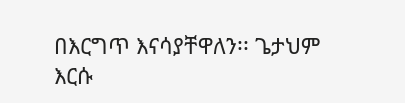በእርግጥ እናሳያቸዋለን፡፡ ጌታህም እርሱ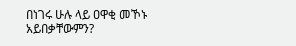በነገሩ ሁሉ ላይ ዐዋቂ መኾኑ አይበቃቸውምን?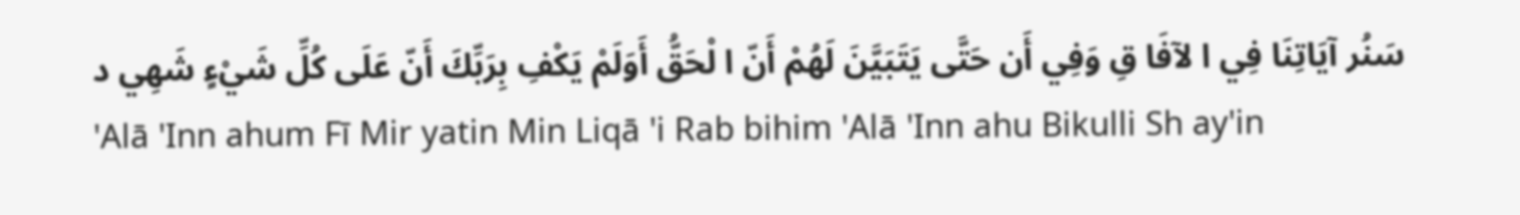سَنُر آيَاتِنَا فِي ا لآفَا قِ وَفِي أَن حَتَّى يَتَبَيَّنَ لَهُمْ أَنّ ا لْحَقُّ أَوَلَمْ يَكْفِ بِرَبِّكَ أَنّ عَلَى كُلِّ شَيْءٍ شَهِي د
'Alā 'Inn ahum Fī Mir yatin Min Liqā 'i Rab bihim 'Alā 'Inn ahu Bikulli Sh ay'in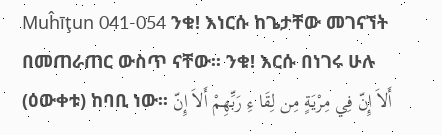Muĥīţun 041-054 ንቁ! እነርሱ ከጌታቸው መገናኘት በመጠራጠር ውስጥ ናቸው፡፡ ንቁ! እርሱ በነገሩ ሁሉ (ዕውቀቱ) ከባቢ ነው፡፡ أَلاَ إِنّ فِي مِرْيَةٍ مِن لِقَا ءِ رَبِّهِمْ أَلاَ إِنّ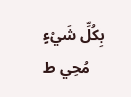بِكُلِّ شَيْءٍ مُحِي ط